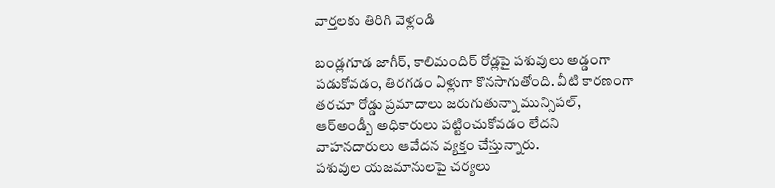వార్తలకు తిరిగి వెళ్లండి

బండ్లగూడ జాగీర్, కాలిమందిర్ రోడ్లపై పశువులు అడ్డంగా పడుకోవడం, తిరగడం ఏళ్లుగా కొనసాగుతోంది. వీటి కారణంగా తరచూ రోడ్డు ప్రమాదాలు జరుగుతున్నా మున్సిపల్, ఆర్అండ్బీ అధికారులు పట్టించుకోవడం లేదని వాహనదారులు ఆవేదన వ్యక్తం చేస్తున్నారు.
పశువుల యజమానులపై చర్యలు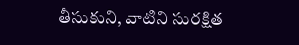తీసుకుని, వాటిని సురక్షిత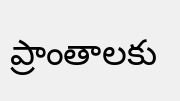ప్రాంతాలకు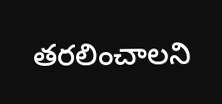తరలించాలని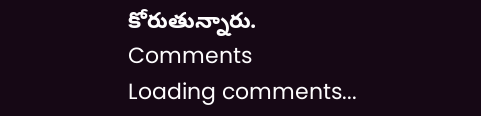కోరుతున్నారు.
Comments
Loading comments...